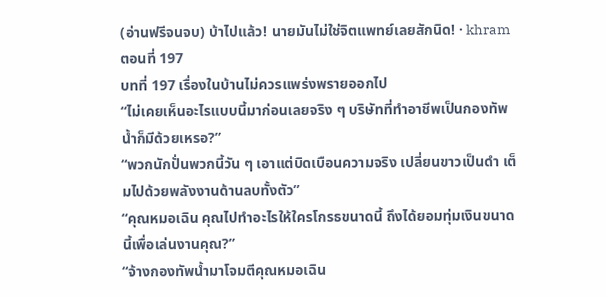(อ่านฟรีจนจบ) บ้าไปแล้ว! นายมันไม่ใช่จิตแพทย์เลยสักนิด! · khram
ตอนที่ 197
บทที่ 197 เรื่องในบ้านไม่ควรแพร่งพรายออกไป
“ไม่เคยเห็นอะไรแบบนี้มาก่อนเลยจริง ๆ บริษัทที่ทำอาชีพเป็นกองทัพน้ำก็มีด้วยเหรอ?”
“พวกนักปั่นพวกนี้วัน ๆ เอาแต่บิดเบือนความจริง เปลี่ยนขาวเป็นดำ เต็มไปด้วยพลังงานด้านลบทั้งตัว”
“คุณหมอเฉิน คุณไปทำอะไรให้ใครโกรธขนาดนี้ ถึงได้ยอมทุ่มเงินขนาดนี้เพื่อเล่นงานคุณ?”
“จ้างกองทัพน้ำมาโจมตีคุณหมอเฉิน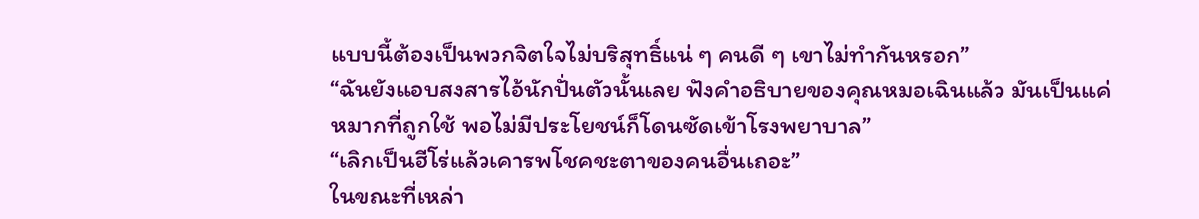แบบนี้ต้องเป็นพวกจิตใจไม่บริสุทธิ์แน่ ๆ คนดี ๆ เขาไม่ทำกันหรอก”
“ฉันยังแอบสงสารไอ้นักปั่นตัวนั้นเลย ฟังคำอธิบายของคุณหมอเฉินแล้ว มันเป็นแค่หมากที่ถูกใช้ พอไม่มีประโยชน์ก็โดนซัดเข้าโรงพยาบาล”
“เลิกเป็นฮีโร่แล้วเคารพโชคชะตาของคนอื่นเถอะ”
ในขณะที่เหล่า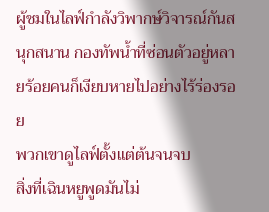ผู้ชมในไลฟ์กำลังวิพากษ์วิจารณ์กันสนุกสนาน กองทัพน้ำที่ซ่อนตัวอยู่หลายร้อยคนก็เงียบหายไปอย่างไร้ร่องรอย
พวกเขาดูไลฟ์ตั้งแต่ต้นจนจบ
สิ่งที่เฉินหยูพูดมันไม่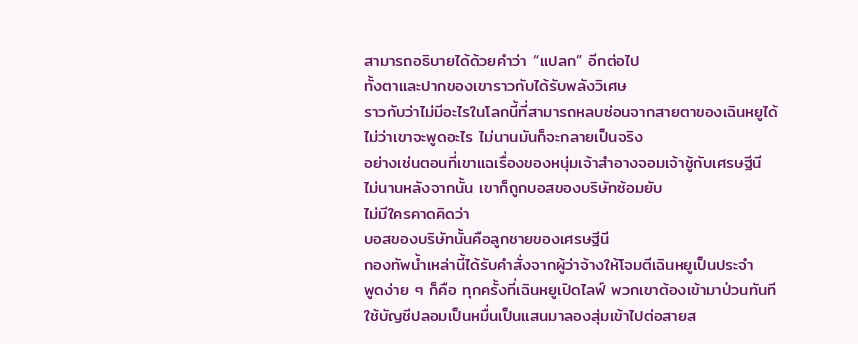สามารถอธิบายได้ด้วยคำว่า “แปลก” อีกต่อไป
ทั้งตาและปากของเขาราวกับได้รับพลังวิเศษ
ราวกับว่าไม่มีอะไรในโลกนี้ที่สามารถหลบซ่อนจากสายตาของเฉินหยูได้
ไม่ว่าเขาจะพูดอะไร ไม่นานมันก็จะกลายเป็นจริง
อย่างเช่นตอนที่เขาแฉเรื่องของหนุ่มเจ้าสำอางจอมเจ้าชู้กับเศรษฐีนี
ไม่นานหลังจากนั้น เขาก็ถูกบอสของบริษัทซ้อมยับ
ไม่มีใครคาดคิดว่า
บอสของบริษัทนั้นคือลูกชายของเศรษฐีนี
กองทัพน้ำเหล่านี้ได้รับคำสั่งจากผู้ว่าจ้างให้โจมตีเฉินหยูเป็นประจำ
พูดง่าย ๆ ก็คือ ทุกครั้งที่เฉินหยูเปิดไลฟ์ พวกเขาต้องเข้ามาป่วนทันที
ใช้บัญชีปลอมเป็นหมื่นเป็นแสนมาลองสุ่มเข้าไปต่อสายส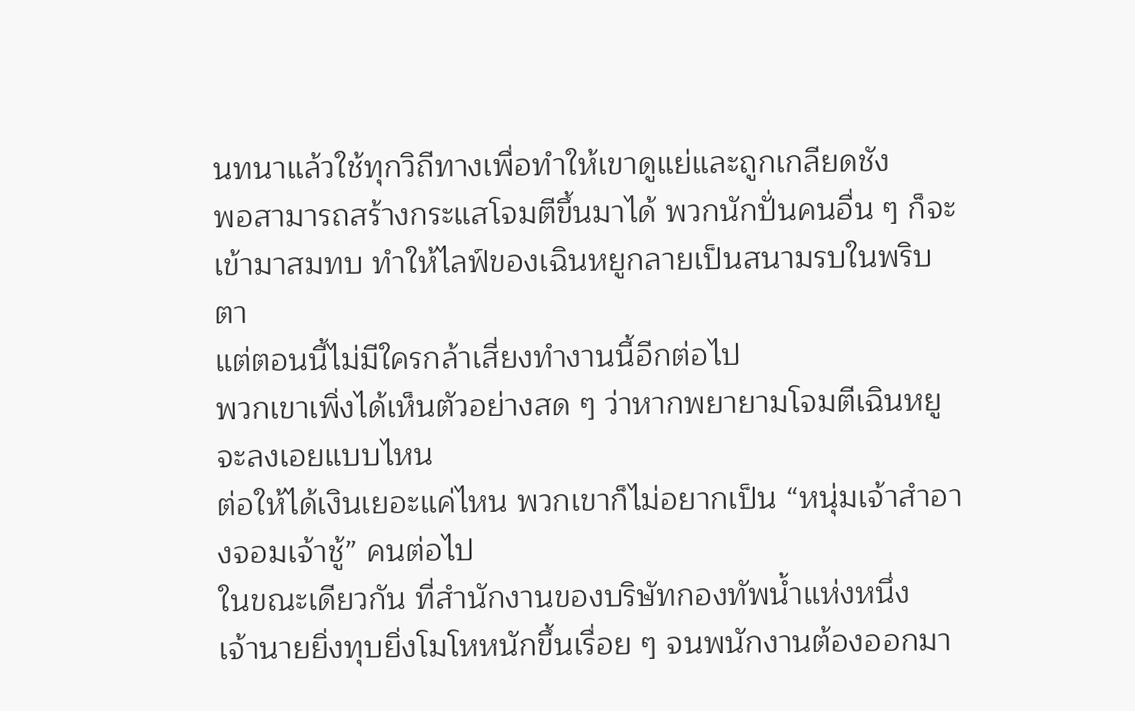นทนาแล้วใช้ทุกวิถีทางเพื่อทำให้เขาดูแย่และถูกเกลียดชัง
พอสามารถสร้างกระแสโจมตีขึ้นมาได้ พวกนักปั่นคนอื่น ๆ ก็จะเข้ามาสมทบ ทำให้ไลฟ์ของเฉินหยูกลายเป็นสนามรบในพริบตา
แต่ตอนนี้ไม่มีใครกล้าเสี่ยงทำงานนี้อีกต่อไป
พวกเขาเพิ่งได้เห็นตัวอย่างสด ๆ ว่าหากพยายามโจมตีเฉินหยู จะลงเอยแบบไหน
ต่อให้ได้เงินเยอะแค่ไหน พวกเขาก็ไม่อยากเป็น “หนุ่มเจ้าสำอางจอมเจ้าชู้” คนต่อไป
ในขณะเดียวกัน ที่สำนักงานของบริษัทกองทัพน้ำแห่งหนึ่ง
เจ้านายยิ่งทุบยิ่งโมโหหนักขึ้นเรื่อย ๆ จนพนักงานต้องออกมา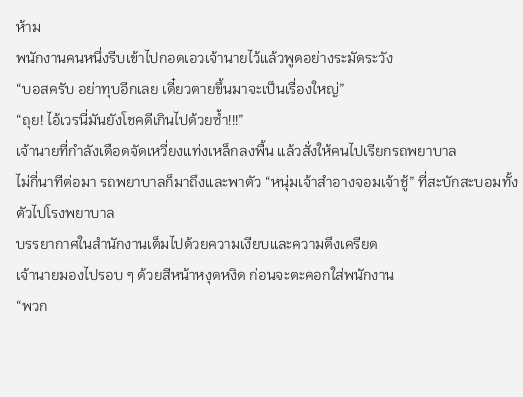ห้าม
พนักงานคนหนึ่งรีบเข้าไปกอดเอวเจ้านายไว้แล้วพูดอย่างระมัดระวัง
“บอสครับ อย่าทุบอีกเลย เดี๋ยวตายขึ้นมาจะเป็นเรื่องใหญ่”
“ถุย! ไอ้เวรนี่มันยังโชคดีเกินไปด้วยซ้ำ!!!”
เจ้านายที่กำลังเดือดจัดเหวี่ยงแท่งเหล็กลงพื้น แล้วสั่งให้คนไปเรียกรถพยาบาล
ไม่กี่นาทีต่อมา รถพยาบาลก็มาถึงและพาตัว “หนุ่มเจ้าสำอางจอมเจ้าชู้” ที่สะบักสะบอมทั้งตัวไปโรงพยาบาล
บรรยากาศในสำนักงานเต็มไปด้วยความเงียบและความตึงเครียด
เจ้านายมองไปรอบ ๆ ด้วยสีหน้าหงุดหงิด ก่อนจะตะคอกใส่พนักงาน
“พวก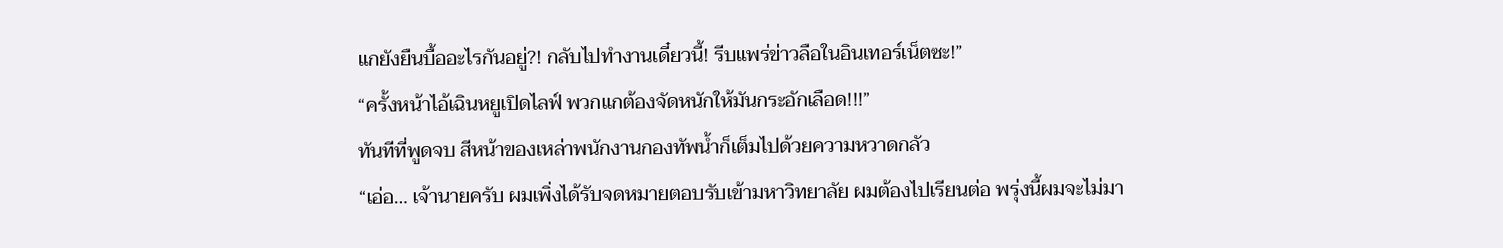แกยังยืนบื้ออะไรกันอยู่?! กลับไปทำงานเดี๋ยวนี้! รีบแพร่ข่าวลือในอินเทอร์เน็ตซะ!”
“ครั้งหน้าไอ้เฉินหยูเปิดไลฟ์ พวกแกต้องจัดหนักให้มันกระอักเลือด!!!”
ทันทีที่พูดจบ สีหน้าของเหล่าพนักงานกองทัพน้ำก็เต็มไปด้วยความหวาดกลัว
“เอ่อ… เจ้านายครับ ผมเพิ่งได้รับจดหมายตอบรับเข้ามหาวิทยาลัย ผมต้องไปเรียนต่อ พรุ่งนี้ผมจะไม่มา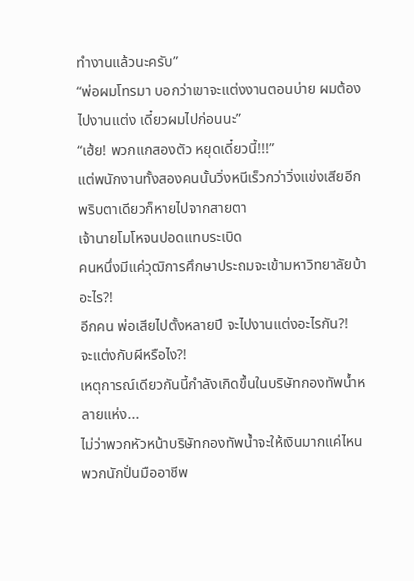ทำงานแล้วนะครับ”
“พ่อผมโทรมา บอกว่าเขาจะแต่งงานตอนบ่าย ผมต้องไปงานแต่ง เดี๋ยวผมไปก่อนนะ”
“เฮ้ย! พวกแกสองตัว หยุดเดี๋ยวนี้!!!”
แต่พนักงานทั้งสองคนนั้นวิ่งหนีเร็วกว่าวิ่งแข่งเสียอีก
พริบตาเดียวก็หายไปจากสายตา
เจ้านายโมโหจนปอดแทบระเบิด
คนหนึ่งมีแค่วุฒิการศึกษาประถมจะเข้ามหาวิทยาลัยบ้าอะไร?!
อีกคน พ่อเสียไปตั้งหลายปี จะไปงานแต่งอะไรกัน?!
จะแต่งกับผีหรือไง?!
เหตุการณ์เดียวกันนี้กำลังเกิดขึ้นในบริษัทกองทัพน้ำหลายแห่ง...
ไม่ว่าพวกหัวหน้าบริษัทกองทัพน้ำจะให้เงินมากแค่ไหน พวกนักปั่นมืออาชีพ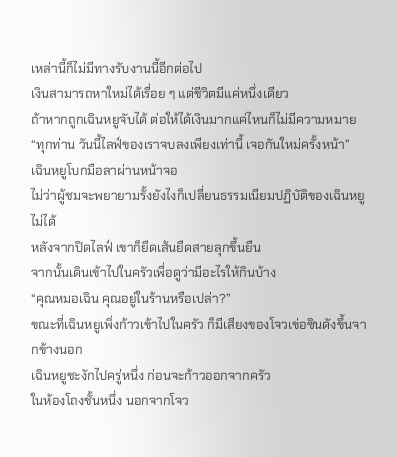เหล่านี้ก็ไม่มีทางรับงานนี้อีกต่อไป
เงินสามารถหาใหม่ได้เรื่อย ๆ แต่ชีวิตมีแค่หนึ่งเดียว
ถ้าหากถูกเฉินหยูจับได้ ต่อให้ได้เงินมากแค่ไหนก็ไม่มีความหมาย
“ทุกท่าน วันนี้ไลฟ์ของเราจบลงเพียงเท่านี้ เจอกันใหม่ครั้งหน้า”
เฉินหยูโบกมือลาผ่านหน้าจอ
ไม่ว่าผู้ชมจะพยายามรั้งยังไงก็เปลี่ยนธรรมเนียมปฏิบัติของเฉินหยูไม่ได้
หลังจากปิดไลฟ์ เขาก็ยืดเส้นยืดสายลุกขึ้นยืน
จากนั้นเดินเข้าไปในครัวเพื่อดูว่ามีอะไรให้กินบ้าง
“คุณหมอเฉิน คุณอยู่ในร้านหรือเปล่า?”
ขณะที่เฉินหยูเพิ่งก้าวเข้าไปในครัว ก็มีเสียงของโจวเข่อซินดังขึ้นจากข้างนอก
เฉินหยูชะงักไปครู่หนึ่ง ก่อนจะก้าวออกจากครัว
ในห้องโถงชั้นหนึ่ง นอกจากโจว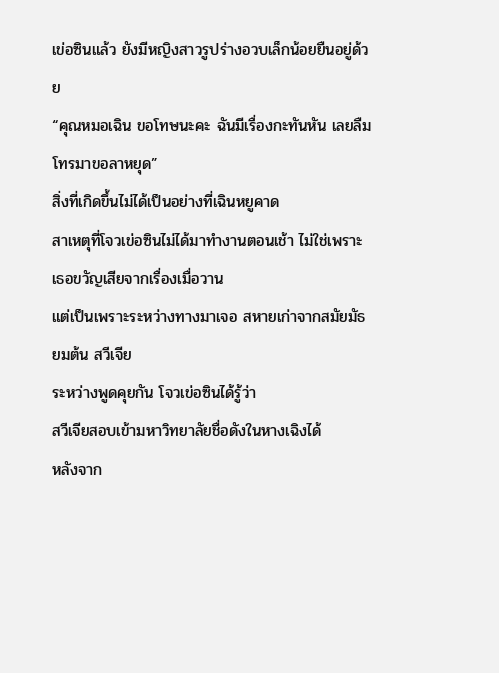เข่อซินแล้ว ยังมีหญิงสาวรูปร่างอวบเล็กน้อยยืนอยู่ด้วย
“คุณหมอเฉิน ขอโทษนะคะ ฉันมีเรื่องกะทันหัน เลยลืมโทรมาขอลาหยุด”
สิ่งที่เกิดขึ้นไม่ได้เป็นอย่างที่เฉินหยูคาด
สาเหตุที่โจวเข่อซินไม่ได้มาทำงานตอนเช้า ไม่ใช่เพราะเธอขวัญเสียจากเรื่องเมื่อวาน
แต่เป็นเพราะระหว่างทางมาเจอ สหายเก่าจากสมัยมัธยมต้น สวีเจีย
ระหว่างพูดคุยกัน โจวเข่อซินได้รู้ว่า
สวีเจียสอบเข้ามหาวิทยาลัยชื่อดังในหางเฉิงได้
หลังจาก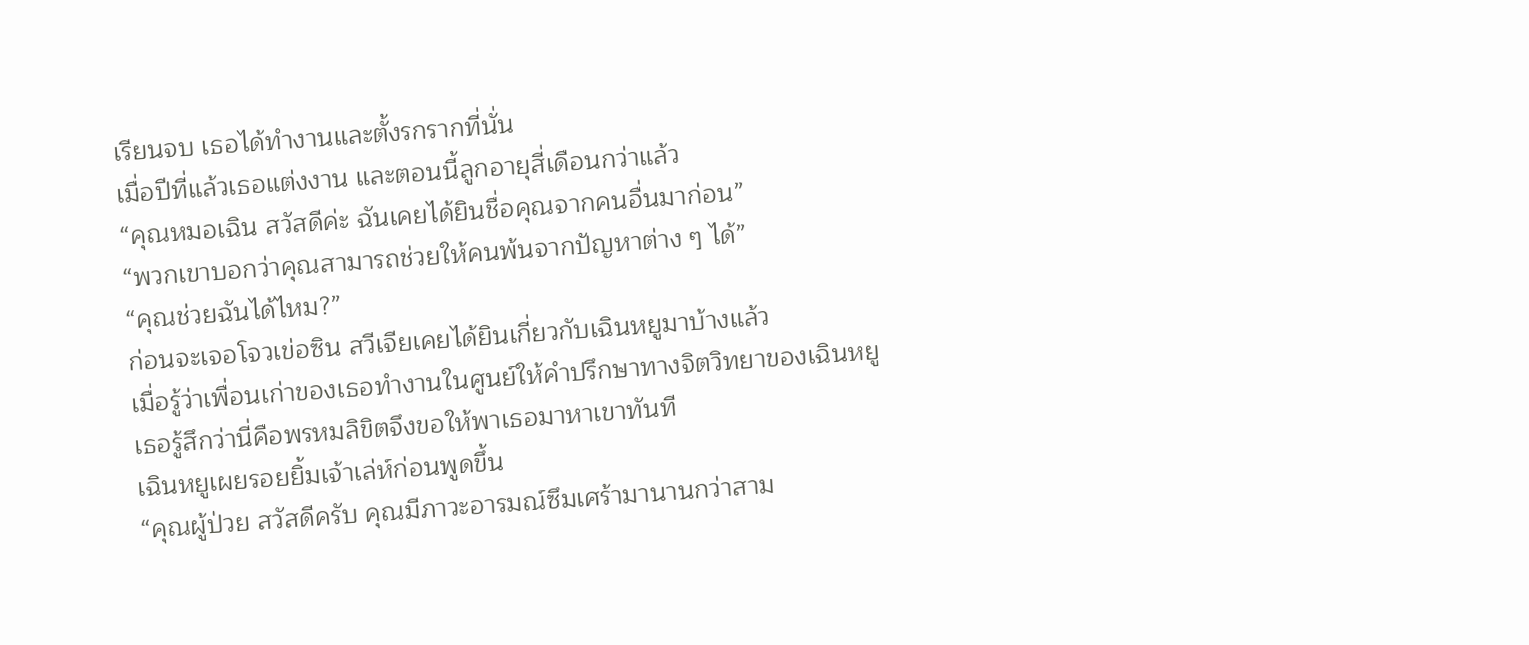เรียนจบ เธอได้ทำงานและตั้งรกรากที่นั่น
เมื่อปีที่แล้วเธอแต่งงาน และตอนนี้ลูกอายุสี่เดือนกว่าแล้ว
“คุณหมอเฉิน สวัสดีค่ะ ฉันเคยได้ยินชื่อคุณจากคนอื่นมาก่อน”
“พวกเขาบอกว่าคุณสามารถช่วยให้คนพ้นจากปัญหาต่าง ๆ ได้”
“คุณช่วยฉันได้ไหม?”
ก่อนจะเจอโจวเข่อซิน สวีเจียเคยได้ยินเกี่ยวกับเฉินหยูมาบ้างแล้ว
เมื่อรู้ว่าเพื่อนเก่าของเธอทำงานในศูนย์ให้คำปรึกษาทางจิตวิทยาของเฉินหยู
เธอรู้สึกว่านี่คือพรหมลิขิตจึงขอให้พาเธอมาหาเขาทันที
เฉินหยูเผยรอยยิ้มเจ้าเล่ห์ก่อนพูดขึ้น
“คุณผู้ป่วย สวัสดีครับ คุณมีภาวะอารมณ์ซึมเศร้ามานานกว่าสาม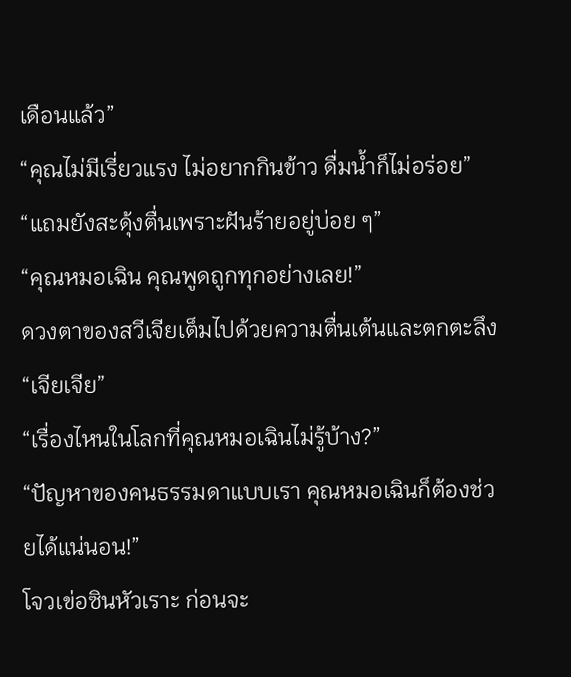เดือนแล้ว”
“คุณไม่มีเรี่ยวแรง ไม่อยากกินข้าว ดื่มน้ำก็ไม่อร่อย”
“แถมยังสะดุ้งตื่นเพราะฝันร้ายอยู่บ่อย ๆ”
“คุณหมอเฉิน คุณพูดถูกทุกอย่างเลย!”
ดวงตาของสวีเจียเต็มไปด้วยความตื่นเต้นและตกตะลึง
“เจียเจีย”
“เรื่องไหนในโลกที่คุณหมอเฉินไม่รู้บ้าง?”
“ปัญหาของคนธรรมดาแบบเรา คุณหมอเฉินก็ต้องช่วยได้แน่นอน!”
โจวเข่อซินหัวเราะ ก่อนจะ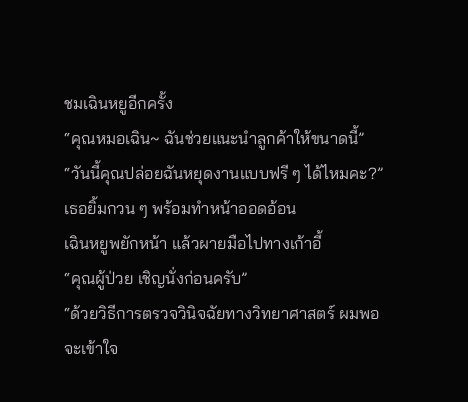ชมเฉินหยูอีกครั้ง
“คุณหมอเฉิน~ ฉันช่วยแนะนำลูกค้าให้ขนาดนี้”
“วันนี้คุณปล่อยฉันหยุดงานแบบฟรี ๆ ได้ไหมคะ?”
เธอยิ้มกวน ๆ พร้อมทำหน้าออดอ้อน
เฉินหยูพยักหน้า แล้วผายมือไปทางเก้าอี้
“คุณผู้ป่วย เชิญนั่งก่อนครับ”
“ด้วยวิธีการตรวจวินิจฉัยทางวิทยาศาสตร์ ผมพอจะเข้าใจ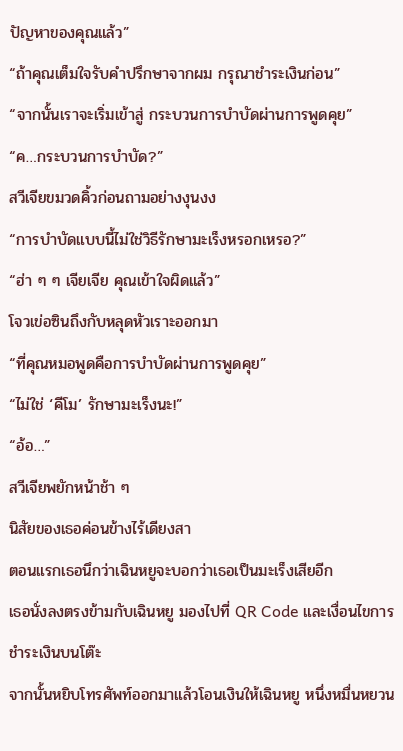ปัญหาของคุณแล้ว”
“ถ้าคุณเต็มใจรับคำปรึกษาจากผม กรุณาชำระเงินก่อน”
“จากนั้นเราจะเริ่มเข้าสู่ กระบวนการบำบัดผ่านการพูดคุย”
“ค…กระบวนการบำบัด?”
สวีเจียขมวดคิ้วก่อนถามอย่างงุนงง
“การบำบัดแบบนี้ไม่ใช่วิธีรักษามะเร็งหรอกเหรอ?”
“ฮ่า ๆ ๆ เจียเจีย คุณเข้าใจผิดแล้ว”
โจวเข่อซินถึงกับหลุดหัวเราะออกมา
“ที่คุณหมอพูดคือการบำบัดผ่านการพูดคุย”
“ไม่ใช่ ‘คีโม’ รักษามะเร็งนะ!”
“อ้อ…”
สวีเจียพยักหน้าช้า ๆ
นิสัยของเธอค่อนข้างไร้เดียงสา
ตอนแรกเธอนึกว่าเฉินหยูจะบอกว่าเธอเป็นมะเร็งเสียอีก
เธอนั่งลงตรงข้ามกับเฉินหยู มองไปที่ QR Code และเงื่อนไขการชำระเงินบนโต๊ะ
จากนั้นหยิบโทรศัพท์ออกมาแล้วโอนเงินให้เฉินหยู หนึ่งหมื่นหยวน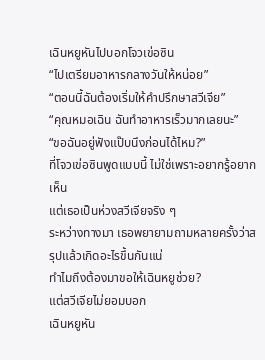เฉินหยูหันไปบอกโจวเข่อซิน
“ไปเตรียมอาหารกลางวันให้หน่อย”
“ตอนนี้ฉันต้องเริ่มให้คำปรึกษาสวีเจีย”
“คุณหมอเฉิน ฉันทำอาหารเร็วมากเลยนะ”
“ขอฉันอยู่ฟังแป๊บนึงก่อนได้ไหม?”
ที่โจวเข่อซินพูดแบบนี้ ไม่ใช่เพราะอยากรู้อยากเห็น
แต่เธอเป็นห่วงสวีเจียจริง ๆ
ระหว่างทางมา เธอพยายามถามหลายครั้งว่าสรุปแล้วเกิดอะไรขึ้นกันแน่
ทำไมถึงต้องมาขอให้เฉินหยูช่วย?
แต่สวีเจียไม่ยอมบอก
เฉินหยูหัน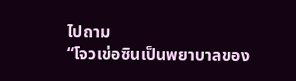ไปถาม
“โจวเข่อซินเป็นพยาบาลของ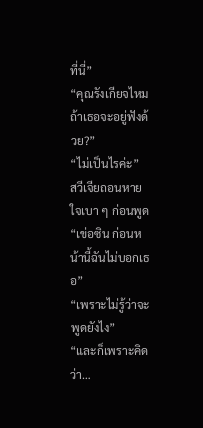ที่นี่”
“คุณรังเกียจไหมถ้าเธอจะอยู่ฟังด้วย?”
“ไม่เป็นไรค่ะ”
สวีเจียถอนหายใจเบา ๆ ก่อนพูด
“เข่อซิน ก่อนหน้านี้ฉันไม่บอกเธอ”
“เพราะไม่รู้ว่าจะพูดยังไง”
“และก็เพราะคิดว่า…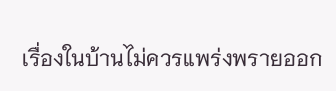เรื่องในบ้านไม่ควรแพร่งพรายออก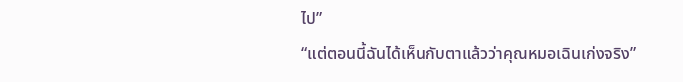ไป”
“แต่ตอนนี้ฉันได้เห็นกับตาแล้วว่าคุณหมอเฉินเก่งจริง”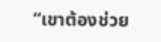“เขาต้องช่วย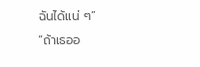ฉันได้แน่ ๆ”
“ถ้าเธออ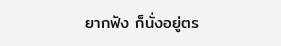ยากฟัง ก็นั่งอยู่ตร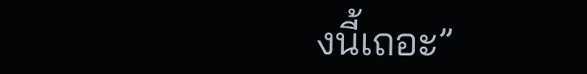งนี้เถอะ”